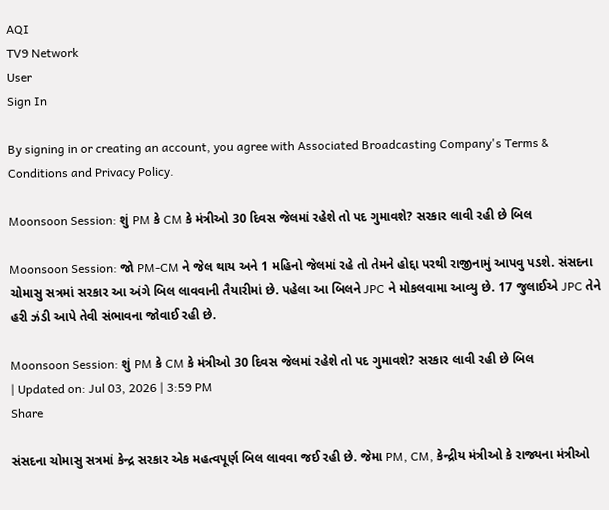AQI
TV9 Network
User
Sign In

By signing in or creating an account, you agree with Associated Broadcasting Company's Terms & Conditions and Privacy Policy.

Moonsoon Session: શું PM કે CM કે મંત્રીઓ 30 દિવસ જેલમાં રહેશે તો પદ ગુમાવશે? સરકાર લાવી રહી છે બિલ

Moonsoon Session: જો PM-CM ને જેલ થાય અને 1 મહિનો જેલમાં રહે તો તેમને હોદ્દા પરથી રાજીનામું આપવુ પડશે. સંસદના ચોમાસુ સત્રમાં સરકાર આ અંગે બિલ લાવવાની તૈયારીમાં છે. પહેલા આ બિલને JPC ને મોકલવામા આવ્યુ છે. 17 જુલાઈએ JPC તેને હરી ઝંડી આપે તેવી સંભાવના જોવાઈ રહી છે.

Moonsoon Session: શું PM કે CM કે મંત્રીઓ 30 દિવસ જેલમાં રહેશે તો પદ ગુમાવશે? સરકાર લાવી રહી છે બિલ
| Updated on: Jul 03, 2026 | 3:59 PM
Share

સંસદના ચોમાસુ સત્રમાં કેન્દ્ર સરકાર એક મહત્વપૂર્ણ બિલ લાવવા જઈ રહી છે. જેમા PM, CM, કેન્દ્રીય મંત્રીઓ કે રાજ્યના મંત્રીઓ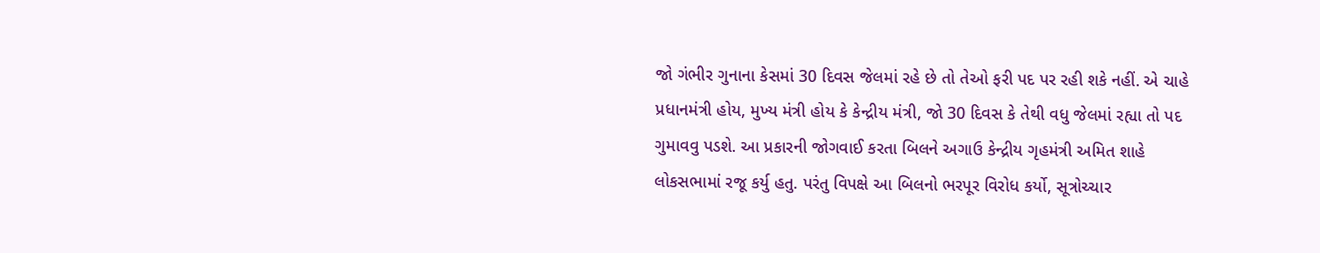જો ગંભીર ગુનાના કેસમાં 30 દિવસ જેલમાં રહે છે તો તેઓ ફરી પદ પર રહી શકે નહીં. એ ચાહે પ્રધાનમંત્રી હોય, મુખ્ય મંત્રી હોય કે કેન્દ્રીય મંત્રી, જો 30 દિવસ કે તેથી વધુ જેલમાં રહ્યા તો પદ ગુમાવવુ પડશે. આ પ્રકારની જોગવાઈ કરતા બિલને અગાઉ કેન્દ્રીય ગૃહમંત્રી અમિત શાહે લોકસભામાં રજૂ કર્યુ હતુ. પરંતુ વિપક્ષે આ બિલનો ભરપૂર વિરોધ કર્યો, સૂત્રોચ્ચાર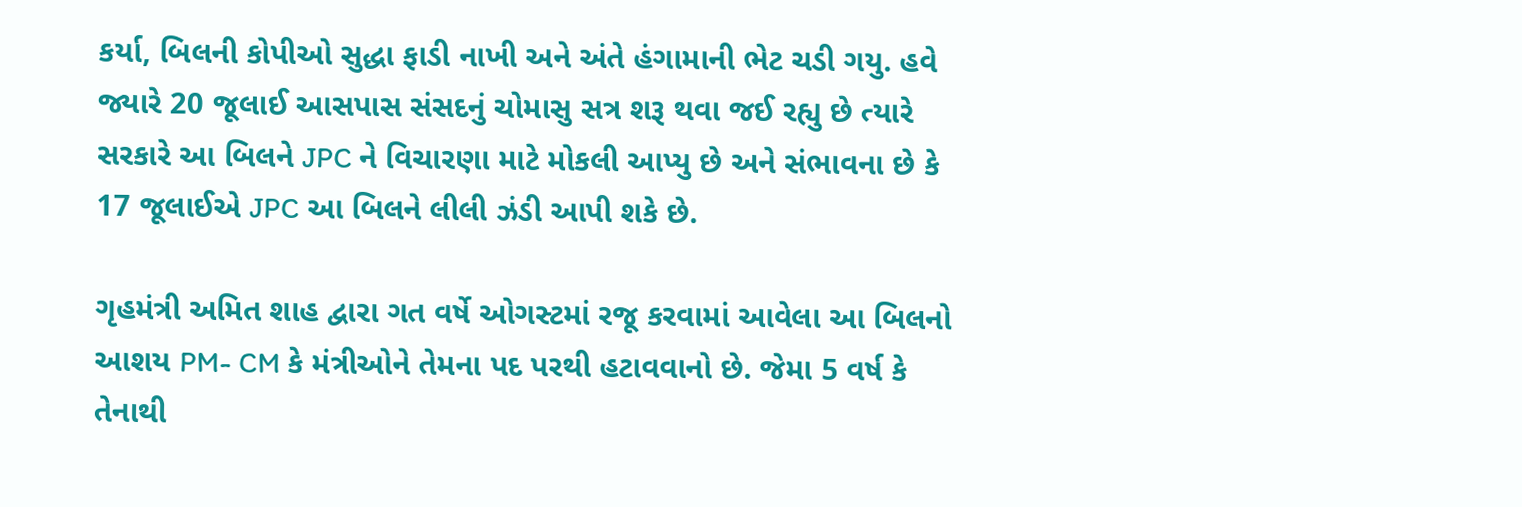કર્યા, બિલની કોપીઓ સુદ્ધા ફાડી નાખી અને અંતે હંગામાની ભેટ ચડી ગયુ. હવે જ્યારે 20 જૂલાઈ આસપાસ સંસદનું ચોમાસુ સત્ર શરૂ થવા જઈ રહ્યુ છે ત્યારે સરકારે આ બિલને JPC ને વિચારણા માટે મોકલી આપ્યુ છે અને સંભાવના છે કે 17 જૂલાઈએ JPC આ બિલને લીલી ઝંડી આપી શકે છે.

ગૃહમંત્રી અમિત શાહ દ્વારા ગત વર્ષે ઓગસ્ટમાં રજૂ કરવામાં આવેલા આ બિલનો આશય PM- CM કે મંત્રીઓને તેમના પદ પરથી હટાવવાનો છે. જેમા 5 વર્ષ કે તેનાથી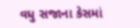વધુ સજાના કેસમાં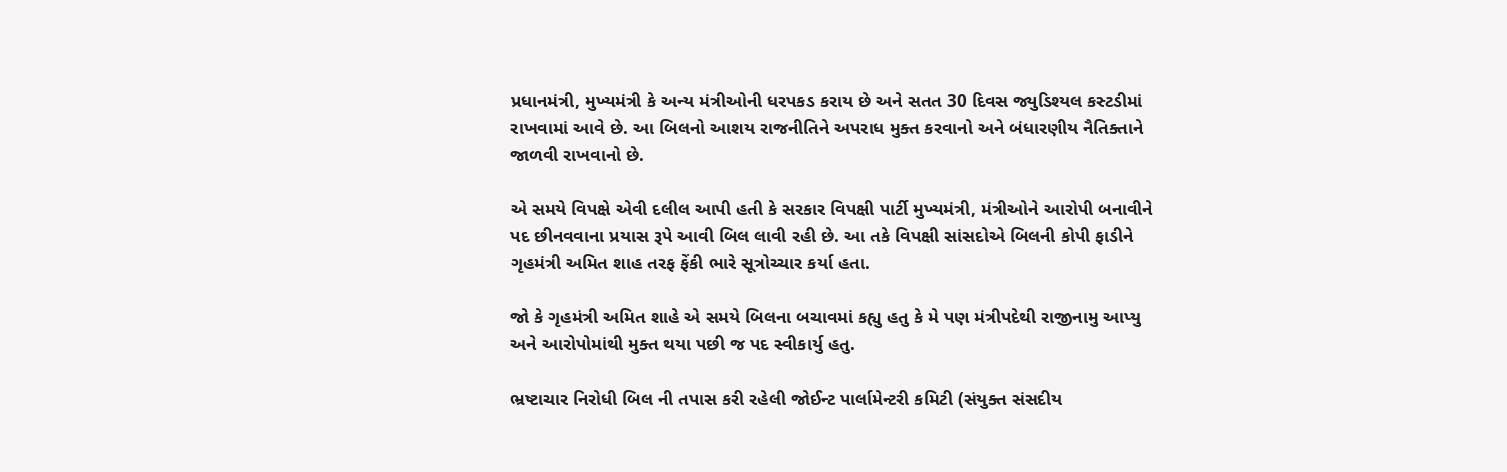પ્રધાનમંત્રી, મુખ્યમંત્રી કે અન્ય મંત્રીઓની ધરપકડ કરાય છે અને સતત 30 દિવસ જ્યુડિશ્યલ કસ્ટડીમાં રાખવામાં આવે છે. આ બિલનો આશય રાજનીતિને અપરાધ મુક્ત કરવાનો અને બંધારણીય નૈતિક્તાને જાળવી રાખવાનો છે.

એ સમયે વિપક્ષે એવી દલીલ આપી હતી કે સરકાર વિપક્ષી પાર્ટી મુખ્યમંત્રી, મંત્રીઓને આરોપી બનાવીને પદ છીનવવાના પ્રયાસ રૂપે આવી બિલ લાવી રહી છે. આ તકે વિપક્ષી સાંસદોએ બિલની કોપી ફાડીને ગૃહમંત્રી અમિત શાહ તરફ ફેંકી ભારે સૂત્રોચ્ચાર કર્યા હતા.

જો કે ગૃહમંત્રી અમિત શાહે એ સમયે બિલના બચાવમાં કહ્યુ હતુ કે મે પણ મંત્રીપદેથી રાજીનામુ આપ્યુ અને આરોપોમાંથી મુક્ત થયા પછી જ પદ સ્વીકાર્યુ હતુ.

ભ્રષ્ટાચાર નિરોધી બિલ ની તપાસ કરી રહેલી જોઈન્ટ પાર્લામેન્ટરી કમિટી (સંયુક્ત સંસદીય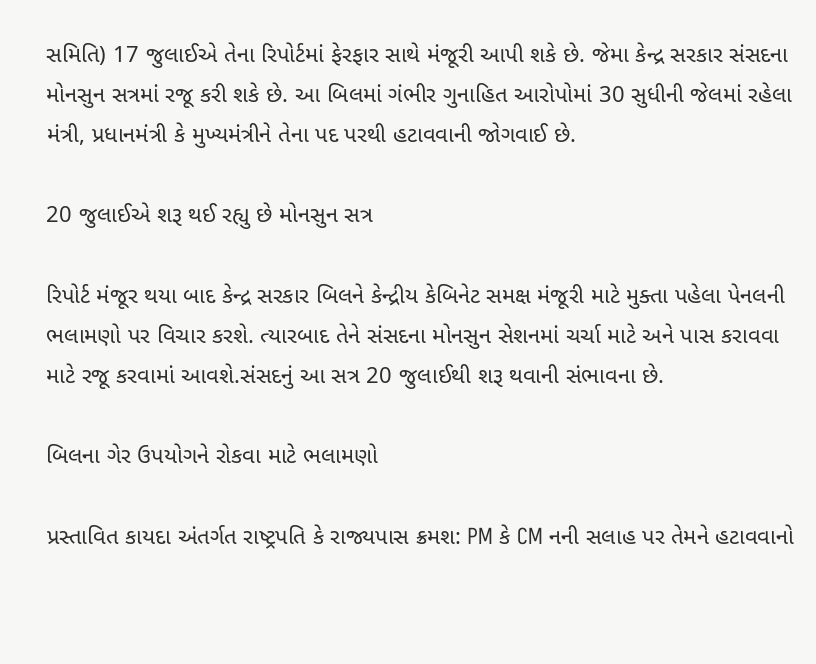સમિતિ) 17 જુલાઈએ તેના રિપોર્ટમાં ફેરફાર સાથે મંજૂરી આપી શકે છે. જેમા કેન્દ્ર સરકાર સંસદના મોનસુન સત્રમાં રજૂ કરી શકે છે. આ બિલમાં ગંભીર ગુનાહિત આરોપોમાં 30 સુધીની જેલમાં રહેલા મંત્રી, પ્રધાનમંત્રી કે મુખ્યમંત્રીને તેના પદ પરથી હટાવવાની જોગવાઈ છે.

20 જુલાઈએ શરૂ થઈ રહ્યુ છે મોનસુન સત્ર

રિપોર્ટ મંજૂર થયા બાદ કેન્દ્ર સરકાર બિલને કેન્દ્રીય કેબિનેટ સમક્ષ મંજૂરી માટે મુક્તા પહેલા પેનલની ભલામણો પર વિચાર કરશે. ત્યારબાદ તેને સંસદના મોનસુન સેશનમાં ચર્ચા માટે અને પાસ કરાવવા માટે રજૂ કરવામાં આવશે.સંસદનું આ સત્ર 20 જુલાઈથી શરૂ થવાની સંભાવના છે.

બિલના ગેર ઉપયોગને રોકવા માટે ભલામણો

પ્રસ્તાવિત કાયદા અંતર્ગત રાષ્ટ્રપતિ કે રાજ્યપાસ ક્રમશ: PM કે CM નની સલાહ પર તેમને હટાવવાનો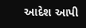આદેશ આપી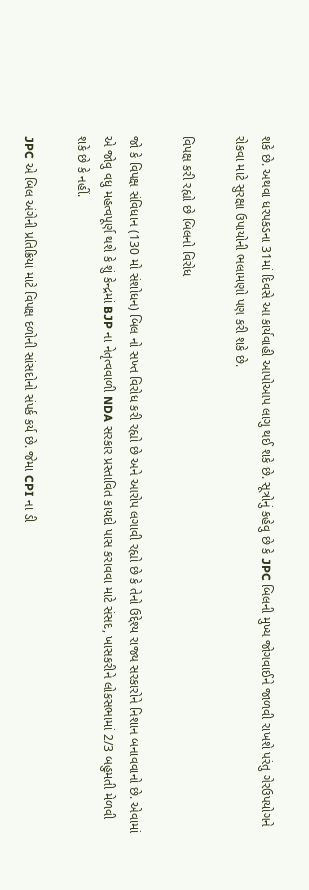શકે છે. અથવા ધરપકડના 31માં દિવસે આ કાર્યવાહી આપોઆપ લાગુ થઈ શકે છે. સૂત્રોનું કહેવુ છે કે JPC બિલની મુખ્ય જોગવાઈને જાળવી રાખશે પરંતુ ગેરઉપયોગને રોકવા માટે સુરક્ષા ઉપાયોની ભલામણો પણ કરી શકે છે.

વિપક્ષ કરી રહ્યો છે બિલનો વિરોધ

જો કે વિપક્ષ સંવિધાન (130 મો સંશોધન) બિલ નો સખ્ત વિરોધ કરી રહ્યો છે અને આરોપ લગાવી રહ્યો છે કે તેનો ઉદ્દેશ્ય રાજ્ય સરકારોને નિશાન બનાવવાનો છે. એવામાં એ જોવુ વધુ મહત્વપૂર્ણ થશે કે શું કેન્દ્રમાં BJP ના નેતૃત્વવાળી NDA સરકાર પ્રસ્તાવિત કાયદો પાસ કરાવવા માટે સંસદ, ખાસકરીને લોકસભામાં 2/3 બહુમતી મેળવી શકે છે કે નહીં.

JPC એ બિલ અંગેની પ્રતિક્રિયા માટે વિપક્ષ દળોની સાંસદોનો સંપર્ક કર્ય છે. જેમા CPI ના ડી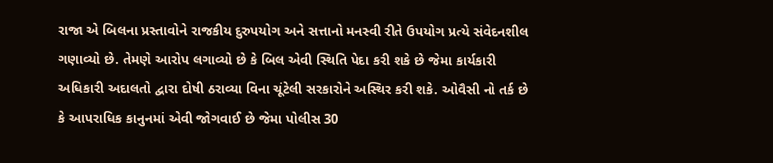રાજા એ બિલના પ્રસ્તાવોને રાજકીય દુરુપયોગ અને સત્તાનો મનસ્વી રીતે ઉપયોગ પ્રત્યે સંવેદનશીલ ગણાવ્યો છે. તેમણે આરોપ લગાવ્યો છે કે બિલ એવી સ્થિતિ પેદા કરી શકે છે જેમા કાર્યકારી અધિકારી અદાલતો દ્વારા દોષી ઠરાવ્યા વિના ચૂંટેલી સરકારોને અસ્થિર કરી શકે. ઓવૈસી નો તર્ક છે કે આપરાધિક કાનુનમાં એવી જોગવાઈ છે જેમા પોલીસ 30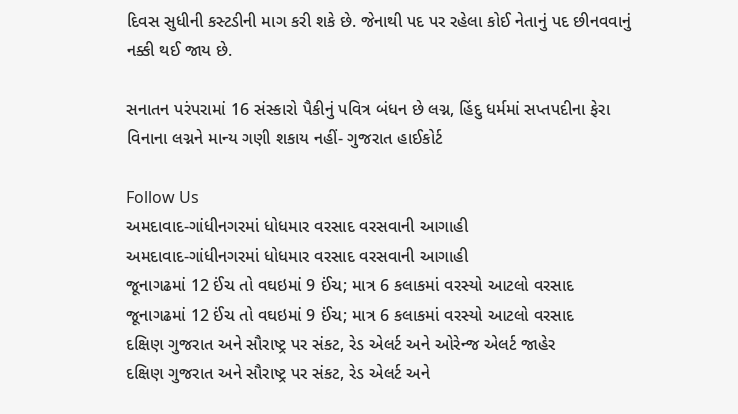દિવસ સુધીની કસ્ટડીની માગ કરી શકે છે. જેનાથી પદ પર રહેલા કોઈ નેતાનું પદ છીનવવાનું નક્કી થઈ જાય છે.

સનાતન પરંપરામાં 16 સંસ્કારો પૈકીનું પવિત્ર બંધન છે લગ્ન, હિંદુ ધર્મમાં સપ્તપદીના ફેરા વિનાના લગ્નને માન્ય ગણી શકાય નહીં- ગુજરાત હાઈકોર્ટ

Follow Us
અમદાવાદ-ગાંધીનગરમાં ધોધમાર વરસાદ વરસવાની આગાહી
અમદાવાદ-ગાંધીનગરમાં ધોધમાર વરસાદ વરસવાની આગાહી
જૂનાગઢમાં 12 ઈંચ તો વઘઇમાં 9 ઈંચ; માત્ર 6 કલાકમાં વરસ્યો આટલો વરસાદ
જૂનાગઢમાં 12 ઈંચ તો વઘઇમાં 9 ઈંચ; માત્ર 6 કલાકમાં વરસ્યો આટલો વરસાદ
દક્ષિણ ગુજરાત અને સૌરાષ્ટ્ર પર સંકટ, રેડ એલર્ટ અને ઓરેન્જ એલર્ટ જાહેર
દક્ષિણ ગુજરાત અને સૌરાષ્ટ્ર પર સંકટ, રેડ એલર્ટ અને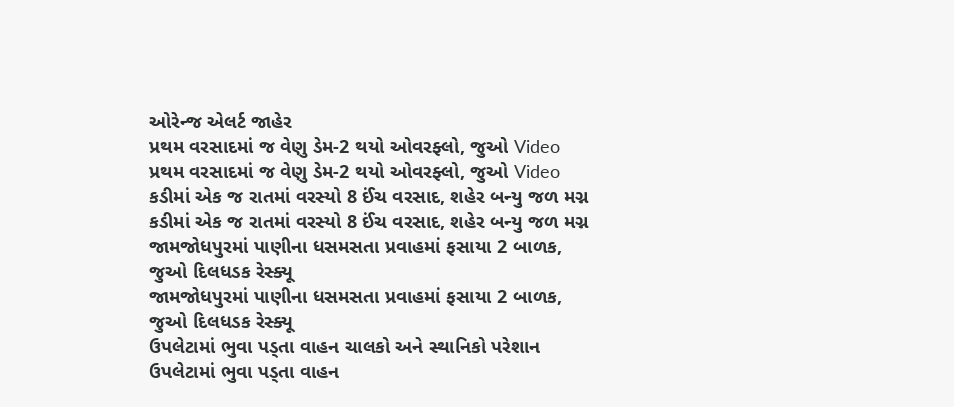ઓરેન્જ એલર્ટ જાહેર
પ્રથમ વરસાદમાં જ વેણુ ડેમ-2 થયો ઓવરફ્લો, જુઓ Video
પ્રથમ વરસાદમાં જ વેણુ ડેમ-2 થયો ઓવરફ્લો, જુઓ Video
કડીમાં એક જ રાતમાં વરસ્યો 8 ઈંચ વરસાદ, શહેર બન્યુ જળ મગ્ન
કડીમાં એક જ રાતમાં વરસ્યો 8 ઈંચ વરસાદ, શહેર બન્યુ જળ મગ્ન
જામજોધપુરમાં પાણીના ધસમસતા પ્રવાહમાં ફસાયા 2 બાળક, જુઓ દિલધડક રેસ્ક્યૂ
જામજોધપુરમાં પાણીના ધસમસતા પ્રવાહમાં ફસાયા 2 બાળક, જુઓ દિલધડક રેસ્ક્યૂ
ઉપલેટામાં ભુવા પડ્તા વાહન ચાલકો અને સ્થાનિકો પરેશાન
ઉપલેટામાં ભુવા પડ્તા વાહન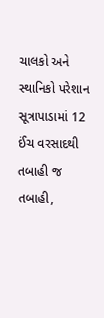ચાલકો અને સ્થાનિકો પરેશાન
સૂત્રાપાડામાં 12 ઈંચ વરસાદથી તબાહી જ તબાહી,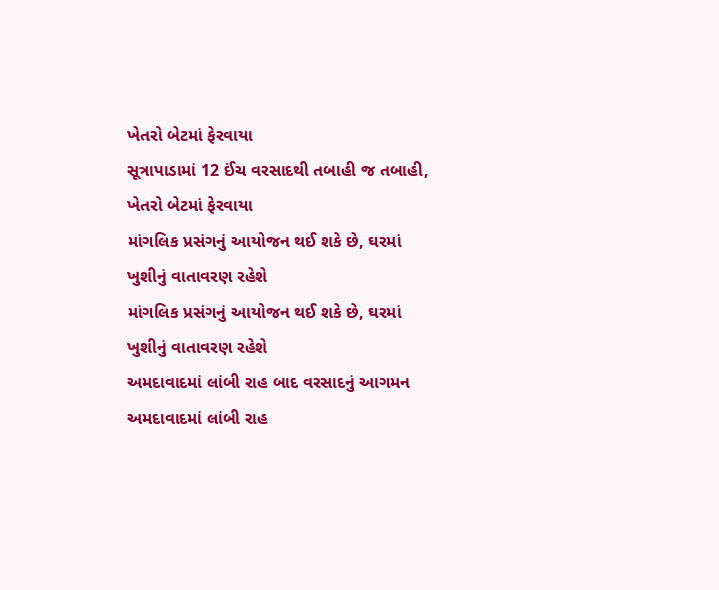ખેતરો બેટમાં ફેરવાયા
સૂત્રાપાડામાં 12 ઈંચ વરસાદથી તબાહી જ તબાહી, ખેતરો બેટમાં ફેરવાયા
માંગલિક પ્રસંગનું આયોજન થઈ શકે છે, ઘરમાં ખુશીનું વાતાવરણ રહેશે
માંગલિક પ્રસંગનું આયોજન થઈ શકે છે, ઘરમાં ખુશીનું વાતાવરણ રહેશે
અમદાવાદમાં લાંબી રાહ બાદ વરસાદનું આગમન
અમદાવાદમાં લાંબી રાહ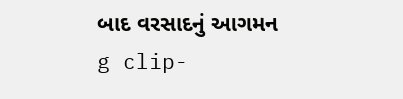બાદ વરસાદનું આગમન
g clip-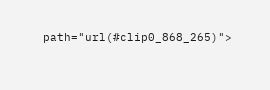path="url(#clip0_868_265)">